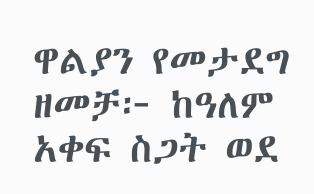ዋልያን የመታደግ ዘመቻ፦ ከዓለም አቀፍ ስጋት ወደ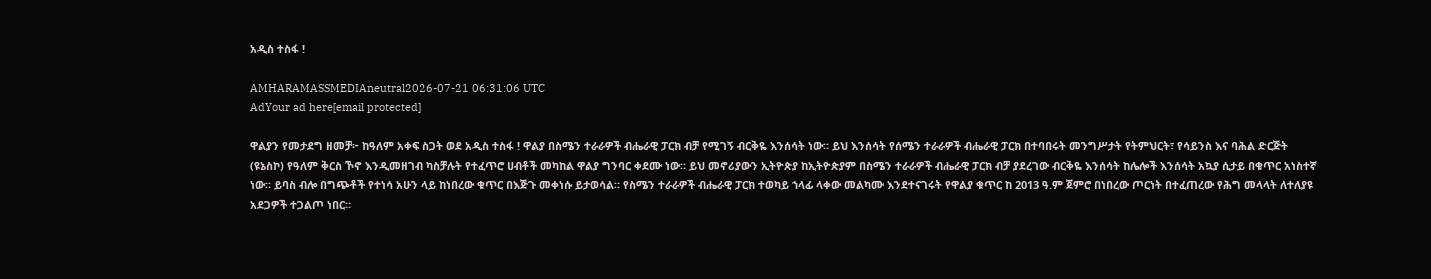አዲስ ተስፋ !

AMHARAMASSMEDIAneutral2026-07-21 06:31:06 UTC
AdYour ad here[email protected]

ዋልያን የመታደግ ዘመቻ፦ ከዓለም አቀፍ ስጋት ወደ አዲስ ተስፋ ! ዋልያ በስሜን ተራራዎች ብሔራዊ ፓርክ ብቻ የሚገኝ ብርቅዬ እንሰሳት ነው። ይህ እንሰሳት የሰሜን ተራራዎች ብሔራዊ ፓርክ በተባበሩት መንግሥታት የትምህርት፣ የሳይንስ እና ባሕል ድርጅት (ዩኔስኮ) የዓለም ቅርስ ኾኖ እንዲመዘገብ ካስቻሉት የተፈጥሮ ሀብቶች መካከል ዋልያ ግንባር ቀደሙ ነው። ይህ መኖሪያውን ኢትዮጵያ ከኢትዮጵያም በስሜን ተራራዎች ብሔራዊ ፓርክ ብቻ ያደረገው ብርቅዬ እንሰሳት ከሌሎች እንሰሳት አኳያ ሲታይ በቁጥር አነስተኛ ነው። ይባስ ብሎ በግጭቶች የተነሳ አሁን ላይ ከነበረው ቁጥር በእጅጉ መቀነሱ ይታወሳል። የስሜን ተራራዎች ብሔራዊ ፓርክ ተወካይ ኀላፊ ላቀው መልካሙ እንደተናገሩት የዋልያ ቁጥር ከ 2013 ዓ.ም ጀምሮ በነበረው ጦርነት በተፈጠረው የሕግ መላላት ለተለያዩ አደጋዎች ተጋልጦ ነበር።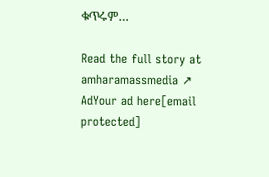ቁጥሩም…

Read the full story at amharamassmedia ↗
AdYour ad here[email protected]